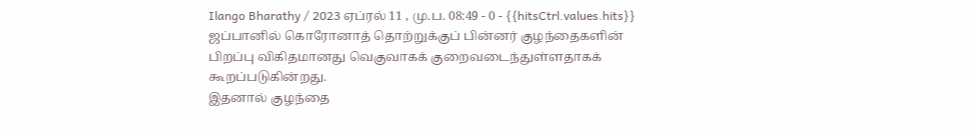Ilango Bharathy / 2023 ஏப்ரல் 11 , மு.ப. 08:49 - 0 - {{hitsCtrl.values.hits}}
ஜப்பானில் கொரோனாத் தொற்றுக்குப் பின்னர் குழந்தைகளின் பிறப்பு விகிதமானது வெகுவாகக் குறைவடைந்துள்ளதாகக் கூறப்படுகின்றது.
இதனால் குழந்தை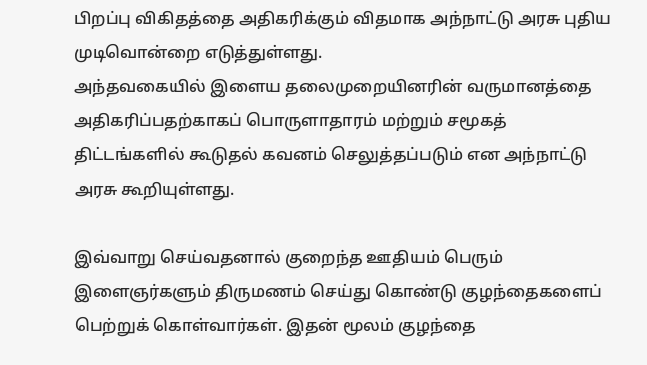பிறப்பு விகிதத்தை அதிகரிக்கும் விதமாக அந்நாட்டு அரசு புதிய முடிவொன்றை எடுத்துள்ளது.
அந்தவகையில் இளைய தலைமுறையினரின் வருமானத்தை அதிகரிப்பதற்காகப் பொருளாதாரம் மற்றும் சமூகத் திட்டங்களில் கூடுதல் கவனம் செலுத்தப்படும் என அந்நாட்டு அரசு கூறியுள்ளது.

இவ்வாறு செய்வதனால் குறைந்த ஊதியம் பெரும் இளைஞர்களும் திருமணம் செய்து கொண்டு குழந்தைகளைப் பெற்றுக் கொள்வார்கள். இதன் மூலம் குழந்தை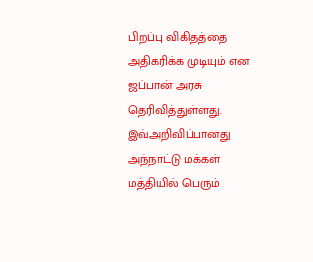பிறப்பு விகிதத்தை அதிகரிக்க முடியும் என ஜப்பான் அரசு தெரிவித்துள்ளது.
இவ்அறிவிப்பானது அந்நாட்டு மக்கள் மத்தியில் பெரும்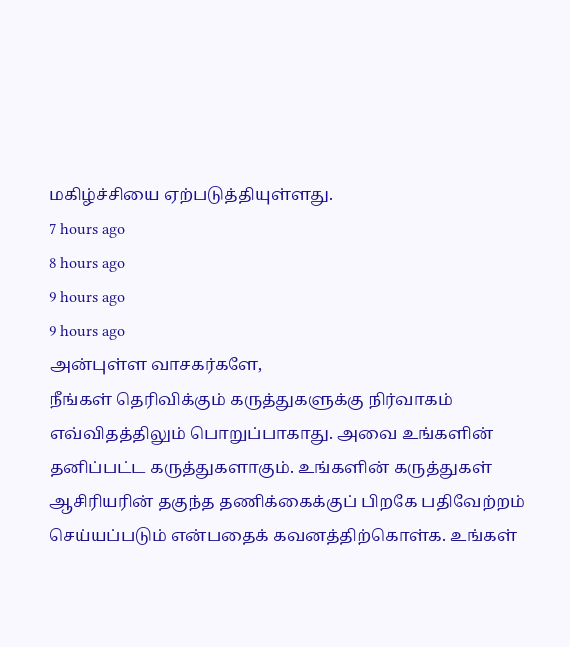மகிழ்ச்சியை ஏற்படுத்தியுள்ளது.
7 hours ago
8 hours ago
9 hours ago
9 hours ago
அன்புள்ள வாசகர்களே,
நீங்கள் தெரிவிக்கும் கருத்துகளுக்கு நிர்வாகம் எவ்விதத்திலும் பொறுப்பாகாது. அவை உங்களின் தனிப்பட்ட கருத்துகளாகும். உங்களின் கருத்துகள் ஆசிரியரின் தகுந்த தணிக்கைக்குப் பிறகே பதிவேற்றம் செய்யப்படும் என்பதைக் கவனத்திற்கொள்க. உங்கள்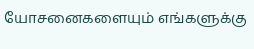யோசனைகளையும் எங்களுக்கு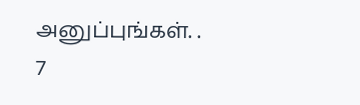அனுப்புங்கள். .
7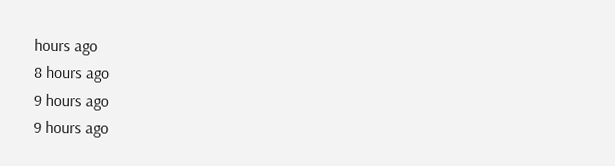hours ago
8 hours ago
9 hours ago
9 hours ago